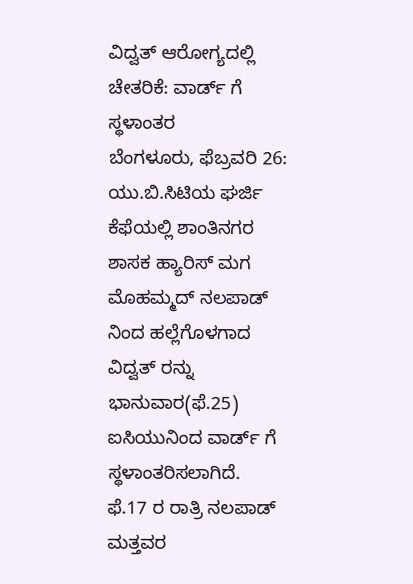ವಿದ್ವತ್ ಆರೋಗ್ಯದಲ್ಲಿ ಚೇತರಿಕೆ: ವಾರ್ಡ್ ಗೆ ಸ್ಥಳಾಂತರ
ಬೆಂಗಳೂರು, ಫೆಬ್ರವರಿ 26: ಯು.ಬಿ.ಸಿಟಿಯ ಘರ್ಜಿ ಕೆಫೆಯಲ್ಲಿ ಶಾಂತಿನಗರ ಶಾಸಕ ಹ್ಯಾರಿಸ್ ಮಗ ಮೊಹಮ್ಮದ್ ನಲಪಾಡ್ ನಿಂದ ಹಲ್ಲೆಗೊಳಗಾದ ವಿದ್ವತ್ ರನ್ನು ಭಾನುವಾರ(ಫೆ.25) ಐಸಿಯುನಿಂದ ವಾರ್ಡ್ ಗೆ ಸ್ಥಳಾಂತರಿಸಲಾಗಿದೆ.
ಫೆ.17 ರ ರಾತ್ರಿ ನಲಪಾಡ್ ಮತ್ತವರ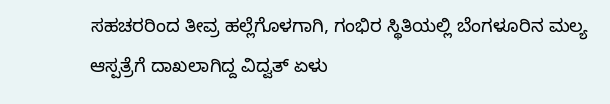ಸಹಚರರಿಂದ ತೀವ್ರ ಹಲ್ಲೆಗೊಳಗಾಗಿ, ಗಂಭಿರ ಸ್ಥಿತಿಯಲ್ಲಿ ಬೆಂಗಳೂರಿನ ಮಲ್ಯ ಆಸ್ಪತ್ರೆಗೆ ದಾಖಲಾಗಿದ್ದ ವಿದ್ವತ್ ಏಳು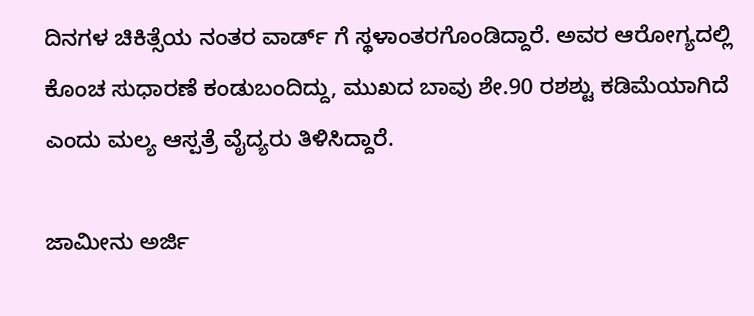ದಿನಗಳ ಚಿಕಿತ್ಸೆಯ ನಂತರ ವಾರ್ಡ್ ಗೆ ಸ್ಥಳಾಂತರಗೊಂಡಿದ್ದಾರೆ. ಅವರ ಆರೋಗ್ಯದಲ್ಲಿ ಕೊಂಚ ಸುಧಾರಣೆ ಕಂಡುಬಂದಿದ್ದು, ಮುಖದ ಬಾವು ಶೇ.90 ರಶಶ್ಟು ಕಡಿಮೆಯಾಗಿದೆ ಎಂದು ಮಲ್ಯ ಆಸ್ಪತ್ರೆ ವೈದ್ಯರು ತಿಳಿಸಿದ್ದಾರೆ.

ಜಾಮೀನು ಅರ್ಜಿ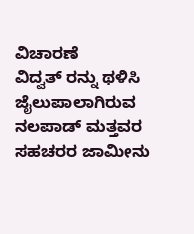ವಿಚಾರಣೆ
ವಿದ್ವತ್ ರನ್ನು ಥಳಿಸಿ ಜೈಲುಪಾಲಾಗಿರುವ ನಲಪಾಡ್ ಮತ್ತವರ ಸಹಚರರ ಜಾಮೀನು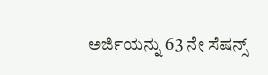ಅರ್ಜಿಯನ್ನು 63 ನೇ ಸೆಷನ್ಸ್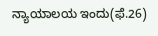ನ್ಯಾಯಾಲಯ ಇಂದು(ಫೆ.26)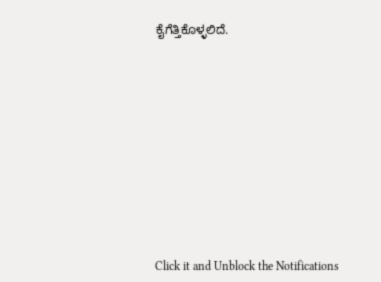ಕೈಗೆತ್ತಿಕೊಳ್ಳಲಿದೆ.












Click it and Unblock the Notifications